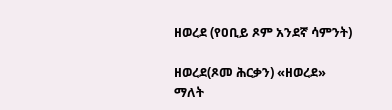ዘወረደ (የዐቢይ ጾም አንደኛ ሳምንት)

ዘወረደ(ጾመ ሕርቃን) «ዘወረደ» ማለት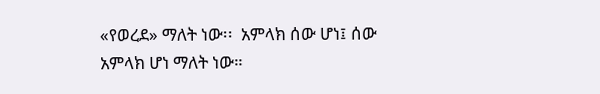«የወረደ» ማለት ነው፡፡  አምላክ ሰው ሆነ፤ ሰው አምላክ ሆነ ማለት ነው።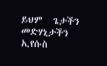ይህም  ጌታችን መድሃኒታችን ኢየሱስ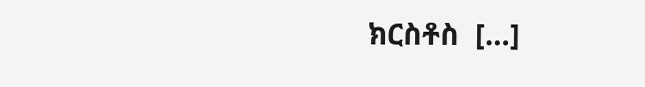ክርስቶስ  […]